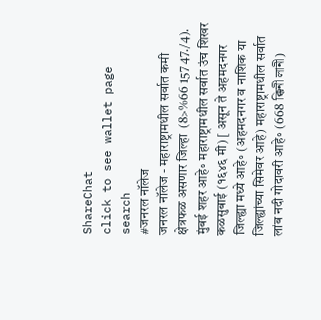ShareChat
click to see wallet page
search
#जनरल नॉलेज
जनरल नॉलेज - महाराष्ट्रामधील सर्वात कमी क्षेत्रफळ असणार जिल्हा  (8>%66 157 47./4). मुंबई शहर आहे॰ महाराष्ट्रामधील सर्वात उंच शिखर कळसुबाई (१६४६ मी) [ असून ते अहमदनगर जिल्ह्या मध्ये आहे॰ (अहमदनगर व नाशिक या जिल्ह्यांच्या सिमेवर आहे) महाराष्ट्रामधील सर्वात लांब नदी गोदावरी आहे॰ (668 ক্কিনী লানী)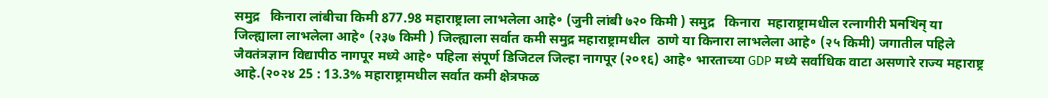समुद्र   किनारा लांबीचा किमी 877.98 महाराष्ट्राला लाभलेला आहे॰ (जुनी लांबी ७२० किमी ) समुद्र   किनारा  महाराष्ट्रामधील रत्नागीरी মনখিন্ या जिल्ह्याला लाभलेला आहे॰ (२३७ किमी ) जिल्ह्याला सर्वात कमी समुद्र महाराष्ट्रामधील  ठाणे या किनारा लाभलेला आहे॰ (२५ किमी) जगातील पहिले जैवतंत्रज्ञान विद्यापीठ नागपूर मध्ये आहे॰ पहिला संपूर्ण डिजिटल जिल्हा नागपूर (२०१६) आहे॰ भारताच्या GDP मध्ये सर्वाधिक वाटा असणारे राज्य महाराष्ट्र आहे.(२०२४ 25 : 13.3% महाराष्ट्रामधील सर्वात कमी क्षेत्रफळ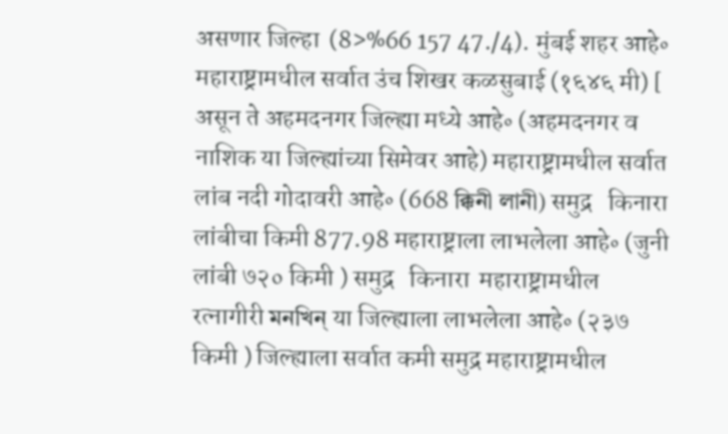असणार जिल्हा  (8>%66 157 47./4). मुंबई शहर आहे॰ महाराष्ट्रामधील सर्वात उंच शिखर कळसुबाई (१६४६ मी) [ असून ते अहमदनगर जिल्ह्या मध्ये आहे॰ (अहमदनगर व नाशिक या जिल्ह्यांच्या सिमेवर आहे) महाराष्ट्रामधील सर्वात लांब नदी गोदावरी आहे॰ (668 ক্কিনী লানী) समुद्र   किनारा लांबीचा किमी 877.98 महाराष्ट्राला लाभलेला आहे॰ (जुनी लांबी ७२० किमी ) समुद्र   किनारा  महाराष्ट्रामधील रत्नागीरी মনখিন্ या जिल्ह्याला लाभलेला आहे॰ (२३७ किमी ) जिल्ह्याला सर्वात कमी समुद्र महाराष्ट्रामधील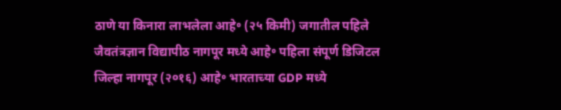ठाणे या किनारा लाभलेला आहे॰ (२५ किमी) जगातील पहिले जैवतंत्रज्ञान विद्यापीठ नागपूर मध्ये आहे॰ पहिला संपूर्ण डिजिटल जिल्हा नागपूर (२०१६) आहे॰ भारताच्या GDP मध्ये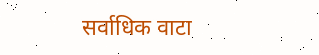सर्वाधिक वाटा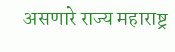असणारे राज्य महाराष्ट्र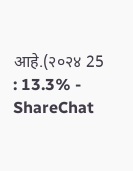आहे.(२०२४ 25 : 13.3% - ShareChat